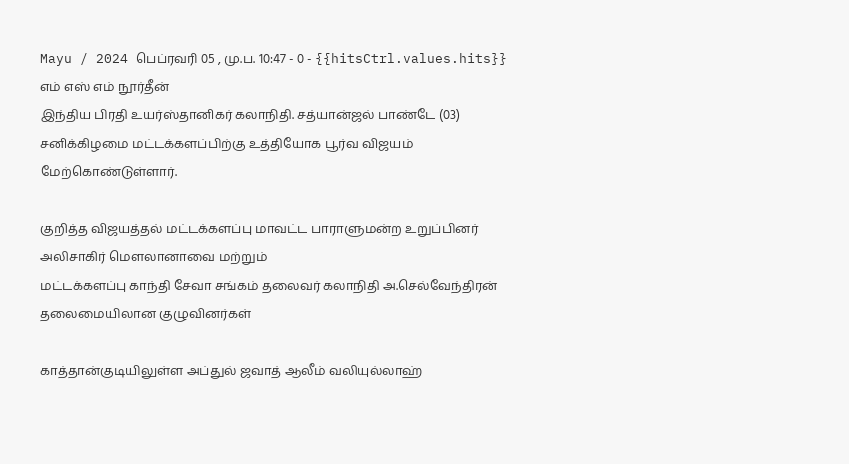Mayu / 2024 பெப்ரவரி 05 , மு.ப. 10:47 - 0 - {{hitsCtrl.values.hits}}
எம் எஸ் எம் நூர்தீன்
இந்திய பிரதி உயர்ஸ்தானிகர் கலாநிதி. சத்யான்ஜல் பாண்டே (03) சனிக்கிழமை மட்டக்களப்பிற்கு உத்தியோக பூர்வ விஜயம் மேற்கொண்டுள்ளார்.

குறித்த விஜயத்தல் மட்டக்களப்பு மாவட்ட பாராளுமன்ற உறுப்பினர் அலிசாகிர் மௌலானாவை மற்றும்
மட்டக்களப்பு காந்தி சேவா சங்கம் தலைவர் கலாநிதி அ.செல்வேந்திரன் தலைமையிலான குழுவினர்கள்

காத்தான்குடியிலுள்ள அப்துல் ஜவாத் ஆலீம் வலியுல்லாஹ்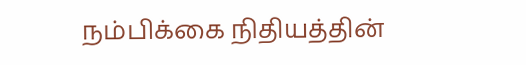நம்பிக்கை நிதியத்தின்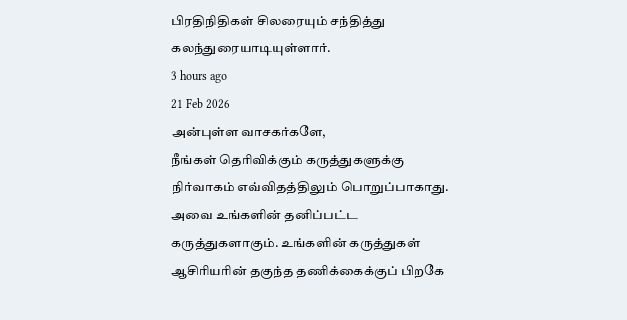பிரதிநிதிகள் சிலரையும் சந்தித்து கலந்துரையாடியுள்ளார்.
3 hours ago
21 Feb 2026
அன்புள்ள வாசகர்களே,
நீங்கள் தெரிவிக்கும் கருத்துகளுக்கு நிர்வாகம் எவ்விதத்திலும் பொறுப்பாகாது. அவை உங்களின் தனிப்பட்ட கருத்துகளாகும். உங்களின் கருத்துகள் ஆசிரியரின் தகுந்த தணிக்கைக்குப் பிறகே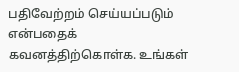பதிவேற்றம் செய்யப்படும் என்பதைக் கவனத்திற்கொள்க. உங்கள்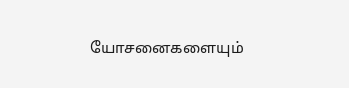யோசனைகளையும்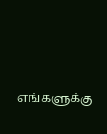எங்களுக்கு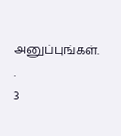அனுப்புங்கள். .
3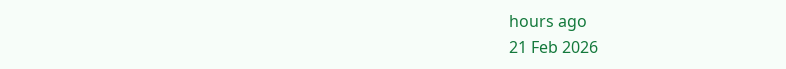hours ago
21 Feb 2026